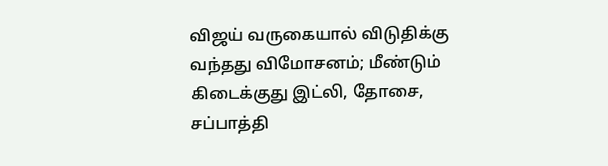விஜய் வருகையால் விடுதிக்கு வந்தது விமோசனம்; மீண்டும் கிடைக்குது இட்லி, தோசை, சப்பாத்தி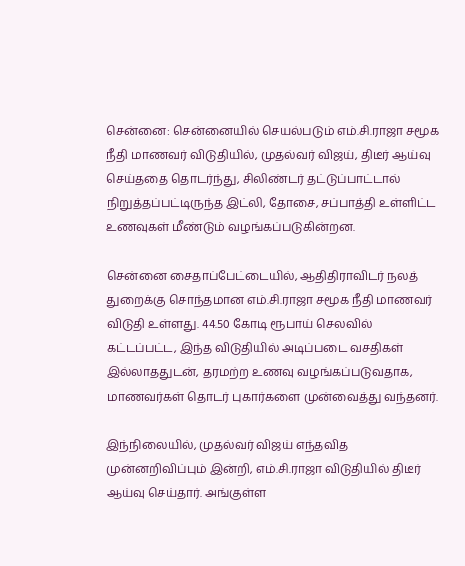சென்னை: சென்னையில் செயல்படும் எம்.சி.ராஜா சமூக நீதி மாணவர் விடுதியில், முதல்வர் விஜய், திடீர் ஆய்வு செய்ததை தொடர்ந்து, சிலிண்டர் தட்டுப்பாட்டால் நிறுத்தப்பட்டிருந்த இட்லி, தோசை, சப்பாத்தி உள்ளிட்ட உணவுகள் மீண்டும் வழங்கப்படுகின்றன.

சென்னை சைதாப்பேட்டையில், ஆதிதிராவிடர் நலத் துறைக்கு சொந்தமான எம்.சி.ராஜா சமூக நீதி மாணவர் விடுதி உள்ளது. 44.50 கோடி ரூபாய் செலவில் கட்டப்பட்ட, இந்த விடுதியில் அடிப்படை வசதிகள் இல்லாததுடன், தரமற்ற உணவு வழங்கப்படுவதாக, மாணவர்கள் தொடர் புகார்களை முன்வைத்து வந்தனர்.

இந்நிலையில், முதல்வர் விஜய் எந்தவித முன்னறிவிப்பும் இன்றி, எம்.சி.ராஜா விடுதியில் திடீர் ஆய்வு செய்தார். அங்குள்ள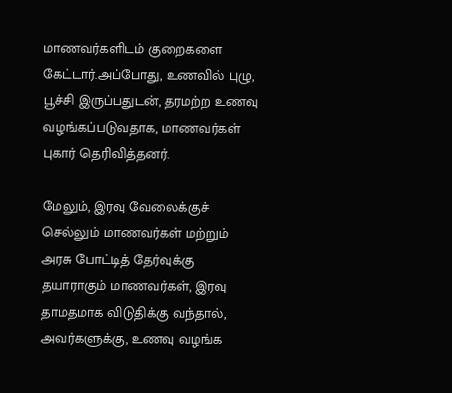மாணவர்களிடம் குறைகளை கேட்டார்.அப்போது, உணவில் புழு, பூச்சி இருப்பதுடன், தரமற்ற உணவு வழங்கப்படுவதாக, மாணவர்கள் புகார் தெரிவித்தனர்.

மேலும், இரவு வேலைக்குச் செல்லும் மாணவர்கள் மற்றும் அரசு போட்டித் தேர்வுக்கு தயாராகும் மாணவர்கள், இரவு தாமதமாக விடுதிக்கு வந்தால், அவர்களுக்கு, உணவு வழங்க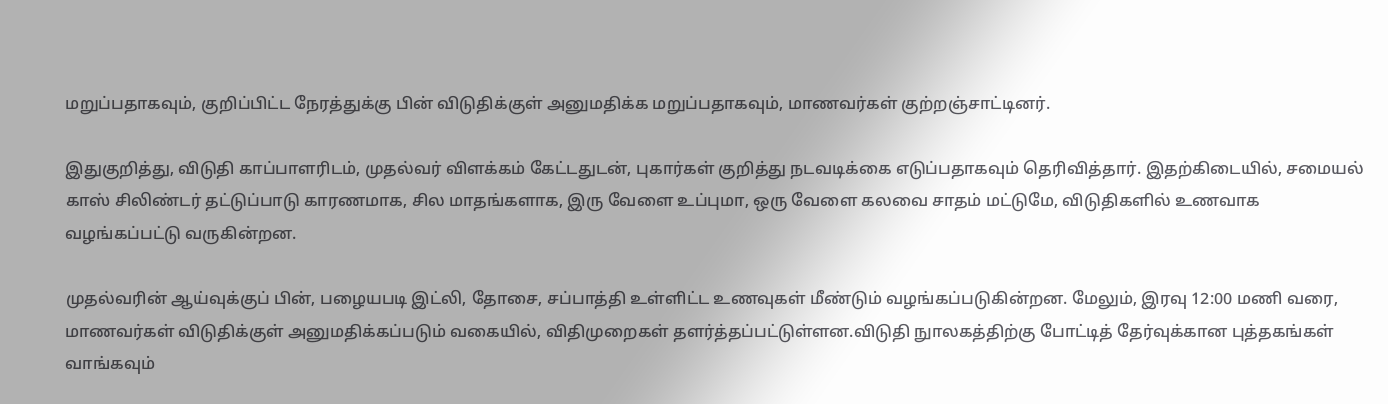மறுப்பதாகவும், குறிப்பிட்ட நேரத்துக்கு பின் விடுதிக்குள் அனுமதிக்க மறுப்பதாகவும், மாணவர்கள் குற்றஞ்சாட்டினர்.

இதுகுறித்து, விடுதி காப்பாளரிடம், முதல்வர் விளக்கம் கேட்டதுடன், புகார்கள் குறித்து நடவடிக்கை எடுப்பதாகவும் தெரிவித்தார். இதற்கிடையில், சமையல் காஸ் சிலிண்டர் தட்டுப்பாடு காரணமாக, சில மாதங்களாக, இரு வேளை உப்புமா, ஒரு வேளை கலவை சாதம் மட்டுமே, விடுதிகளில் உணவாக வழங்கப்பட்டு வருகின்றன.

முதல்வரின் ஆய்வுக்குப் பின், பழையபடி இட்லி, தோசை, சப்பாத்தி உள்ளிட்ட உணவுகள் மீண்டும் வழங்கப்படுகின்றன. மேலும், இரவு 12:00 மணி வரை, மாணவர்கள் விடுதிக்குள் அனுமதிக்கப்படும் வகையில், விதிமுறைகள் தளர்த்தப்பட்டுள்ளன.விடுதி நுாலகத்திற்கு போட்டித் தேர்வுக்கான புத்தகங்கள் வாங்கவும்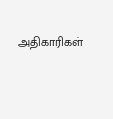அதிகாரிகள்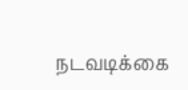நடவடிக்கை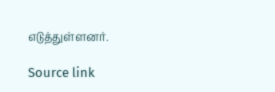எடுத்துள்ளனர்.

Source link